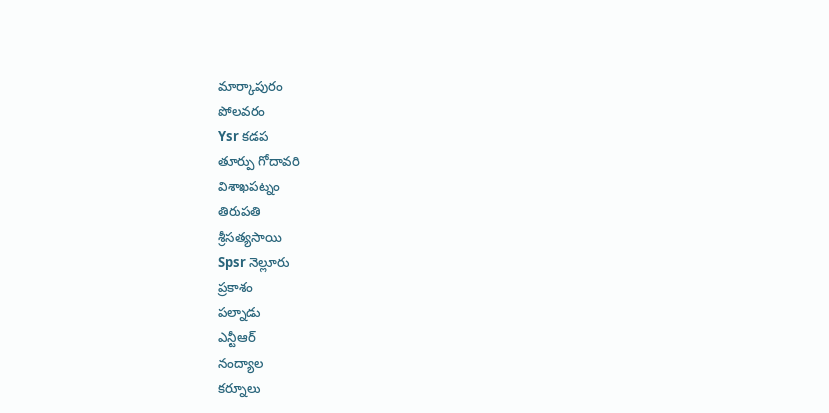మార్కాపురం
పోలవరం
Ysr కడప
తూర్పు గోదావరి
విశాఖపట్నం
తిరుపతి
శ్రీసత్యసాయి
Spsr నెల్లూరు
ప్రకాశం
పల్నాడు
ఎన్టీఆర్
నంద్యాల
కర్నూలు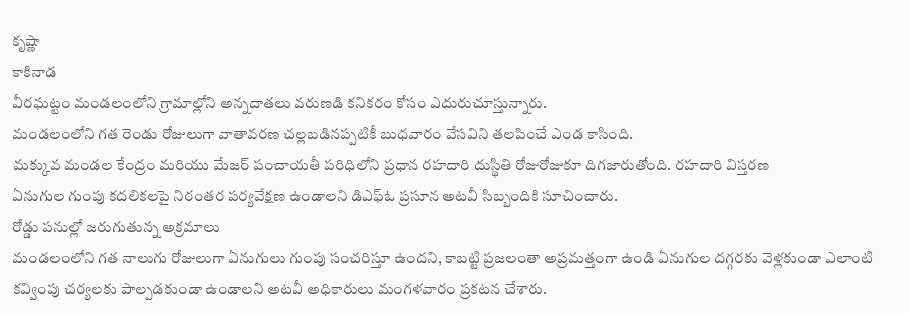కృష్ణా
కాకినాడ
వీరఘట్టం మండలంలోని గ్రామాల్లోని అన్నదాతలు వరుణడి కనికరం కోసం ఎదురుచూస్తున్నారు.
మండలంలోని గత రెండు రోజులుగా వాతావరణ చల్లబడినప్పటికీ బుధవారం వేసవిని తలపించే ఎండ కాసింది.
మక్కువ మండల కేంద్రం మరియు మేజర్ పంచాయతీ పరిధిలోని ప్రధాన రహదారి దుస్థితి రోజురోజుకూ దిగజారుతోంది. రహదారి విస్తరణ
ఏనుగుల గుంపు కదలికలపై నిరంతర పర్యవేక్షణ ఉండాలని డిఎఫ్ఓ ప్రసూన అటవీ సిబ్బందికి సూచించారు.
రోడ్డు పనుల్లో జరుగుతున్న అక్రమాలు
మండలంలోని గత నాలుగు రోజులుగా ఏనుగులు గుంపు సంచరిస్తూ ఉందని, కాబట్టి ప్రజలంతా అప్రమత్తంగా ఉండి ఏనుగుల దగ్గరకు వెళ్లకుండా ఎలాంటి కవ్వింపు చర్యలకు పాల్పడకుండా ఉండాలని అటవీ అధికారులు మంగళవారం ప్రకటన చేశారు.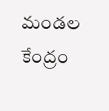మండల కేంద్రం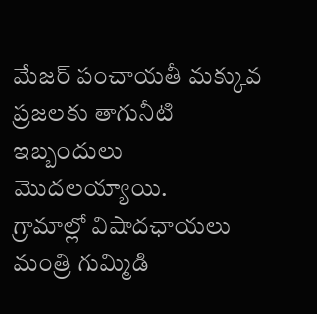మేజర్ పంచాయతీ మక్కువ ప్రజలకు తాగునీటి ఇబ్బందులు మొదలయ్యాయి.
గ్రామాల్లో విషాదఛాయలు
మంత్రి గుమ్మిడి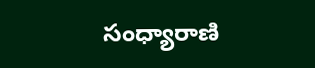సంధ్యారాణి